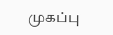முகப்பு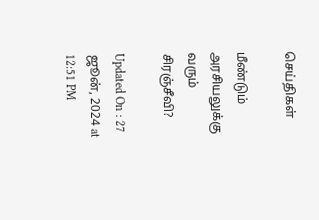செய்திகள்

மீண்டும் அரசியலுக்கு வரும் சிரஞ்சீவி?

Updated On : 27 ஜூன், 2024 at 12:51 PM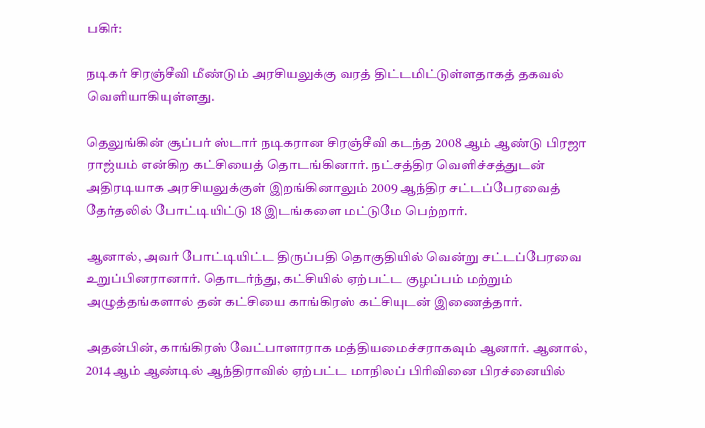பகிர்:

நடிகர் சிரஞ்சீவி மீண்டும் அரசியலுக்கு வரத் திட்டமிட்டுள்ளதாகத் தகவல் வெளியாகியுள்ளது.

தெலுங்கின் சூப்பர் ஸ்டார் நடிகரான சிரஞ்சீவி கடந்த 2008 ஆம் ஆண்டு பிரஜா ராஜ்யம் என்கிற கட்சியைத் தொடங்கினார். நட்சத்திர வெளிச்சத்துடன் அதிரடியாக அரசியலுக்குள் இறங்கினாலும் 2009 ஆந்திர சட்டப்பேரவைத் தேர்தலில் போட்டியிட்டு 18 இடங்களை மட்டுமே பெற்றார்.

ஆனால், அவர் போட்டியிட்ட திருப்பதி தொகுதியில் வென்று சட்டப்பேரவை உறுப்பினரானார். தொடர்ந்து, கட்சியில் ஏற்பட்ட குழப்பம் மற்றும் அழுத்தங்களால் தன் கட்சியை காங்கிரஸ் கட்சியுடன் இணைத்தார்.

அதன்பின், காங்கிரஸ் வேட்பாளாராக மத்தியமைச்சராகவும் ஆனார். ஆனால், 2014 ஆம் ஆண்டில் ஆந்திராவில் ஏற்பட்ட மாநிலப் பிரிவினை பிரச்னையில்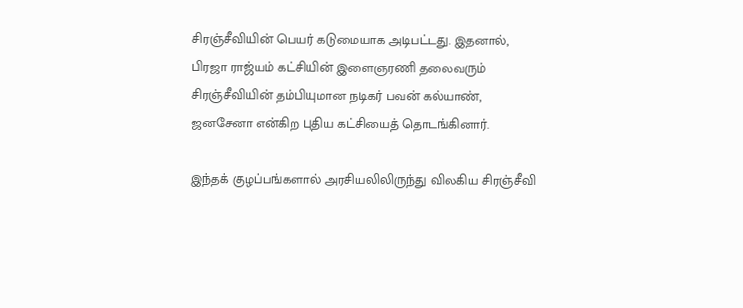சிரஞ்சீவியின் பெயர் கடுமையாக அடிபட்டது. இதனால், பிரஜா ராஜ்யம் கட்சியின் இளைஞரணி தலைவரும் சிரஞ்சீவியின் தம்பியுமான நடிகர் பவன் கல்யாண், ஜனசேனா என்கிற புதிய கட்சியைத் தொடங்கினார்.

இந்தக் குழப்பங்களால் அரசியலிலிருந்து விலகிய சிரஞ்சீவி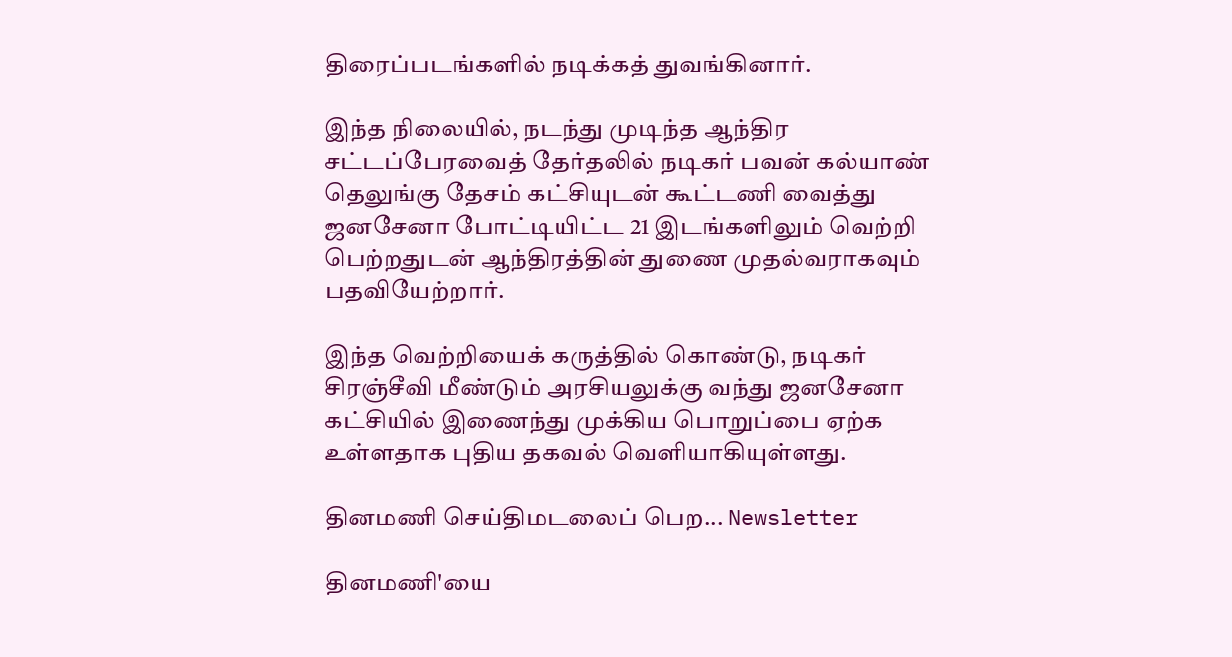திரைப்படங்களில் நடிக்கத் துவங்கினார்.

இந்த நிலையில், நடந்து முடிந்த ஆந்திர சட்டப்பேரவைத் தேர்தலில் நடிகர் பவன் கல்யாண் தெலுங்கு தேசம் கட்சியுடன் கூட்டணி வைத்து ஜனசேனா போட்டியிட்ட 21 இடங்களிலும் வெற்றி பெற்றதுடன் ஆந்திரத்தின் துணை முதல்வராகவும் பதவியேற்றார்.

இந்த வெற்றியைக் கருத்தில் கொண்டு, நடிகர் சிரஞ்சீவி மீண்டும் அரசியலுக்கு வந்து ஜனசேனா கட்சியில் இணைந்து முக்கிய பொறுப்பை ஏற்க உள்ளதாக புதிய தகவல் வெளியாகியுள்ளது.

தினமணி செய்திமடலைப் பெற... Newsletter

தினமணி'யை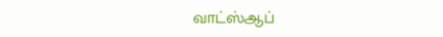வாட்ஸ்ஆப்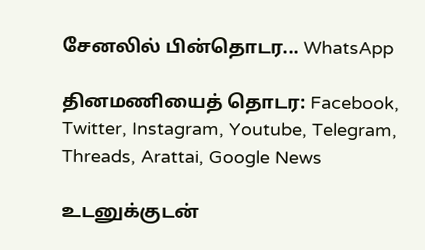சேனலில் பின்தொடர... WhatsApp

தினமணியைத் தொடர: Facebook, Twitter, Instagram, Youtube, Telegram, Threads, Arattai, Google News

உடனுக்குடன்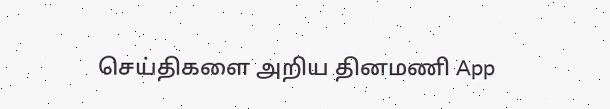செய்திகளை அறிய தினமணி App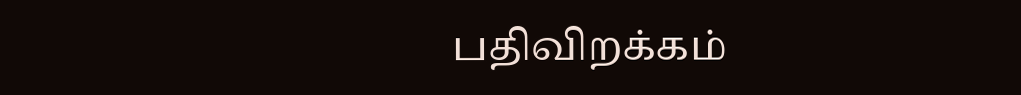பதிவிறக்கம்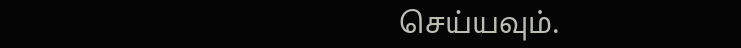செய்யவும்.